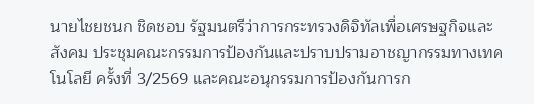นายไชยชนก ชิดชอบ รัฐมนตรีว่าการกระทรวงดิจิทัลเพื่อเศรษฐกิจและสังคม ประชุมคณะกรรมการป้องกันและปราบปรามอาชญากรรมทางเทคโนโลยี ครั้งที่ 3/2569 และคณะอนุกรรมการป้องกันการก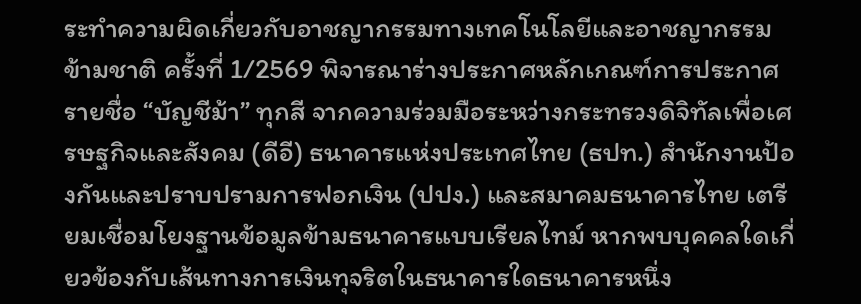ระทำความผิดเกี่ยวกับอาชญากรรมทางเทคโนโลยีและอาชญากรรมข้ามชาติ ครั้งที่ 1/2569 พิจารณาร่างประกาศหลักเกณฑ์การประกาศรายชื่อ “บัญชีม้า” ทุกสี จากความร่วมมือระหว่างกระทรวงดิจิทัลเพื่อเศรษฐกิจและสังคม (ดีอี) ธนาคารแห่งประเทศไทย (ธปท.) สำนักงานป้องกันและปราบปรามการฟอกเงิน (ปปง.) และสมาคมธนาคารไทย เตรียมเชื่อมโยงฐานข้อมูลข้ามธนาคารแบบเรียลไทม์ หากพบบุคคลใดเกี่ยวข้องกับเส้นทางการเงินทุจริตในธนาคารใดธนาคารหนึ่ง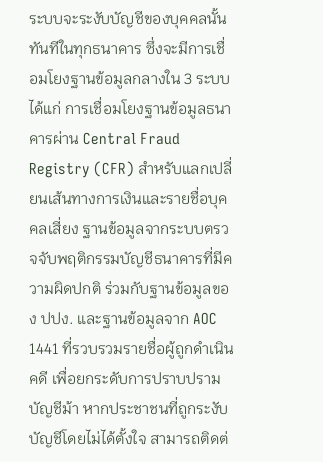ระบบจะระงับบัญชีของบุคคลนั้นทันทีในทุกธนาคาร ซึ่งจะมีการเชื่อมโยงฐานข้อมูลกลางใน 3 ระบบ ได้แก่ การเชื่อมโยงฐานข้อมูลธนาคารผ่าน Central Fraud Registry (CFR) สำหรับแลกเปลี่ยนเส้นทางการเงินและรายชื่อบุคคลเสี่ยง ฐานข้อมูลจากระบบตรวจจับพฤติกรรมบัญชีธนาคารที่มีความผิดปกติ ร่วมกับฐานข้อมูลของ ปปง. และฐานข้อมูลจาก AOC 1441 ที่รวบรวมรายชื่อผู้ถูกดำเนินคดี เพื่อยกระดับการปราบปรามบัญชีม้า หากประชาชนที่ถูกระงับบัญชีโดยไม่ได้ตั้งใจ สามารถติดต่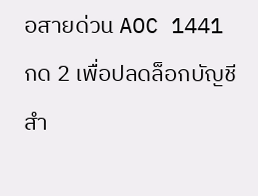อสายด่วน AOC 1441 กด 2 เพื่อปลดล็อกบัญชี สำ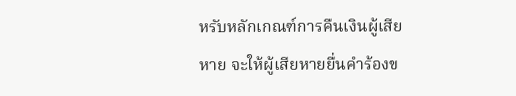หรับหลักเกณฑ์การคืนเงินผู้เสียหาย จะให้ผู้เสียหายยื่นคำร้องข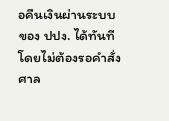อคืนเงินผ่านระบบของ ปปง. ได้ทันทีโดยไม่ต้องรอคำสั่งศาล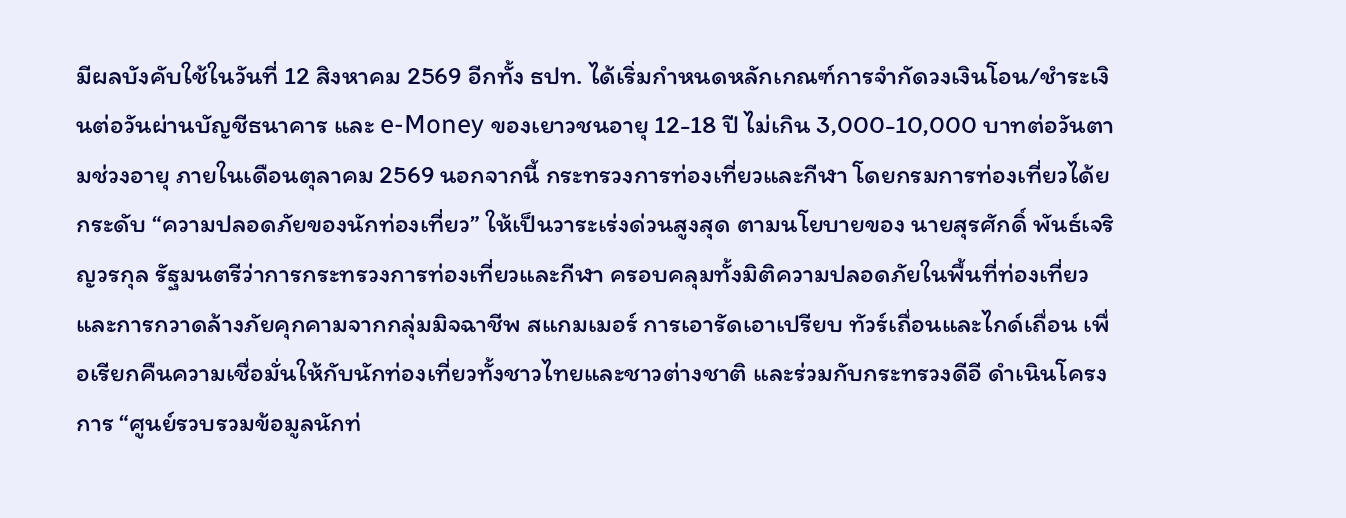มีผลบังคับใช้ในวันที่ 12 สิงหาคม 2569 อีกทั้ง ธปท. ได้เริ่มกำหนดหลักเกณฑ์การจำกัดวงเงินโอน/ชำระเงินต่อวันผ่านบัญชีธนาคาร และ e-Money ของเยาวชนอายุ 12-18 ปี ไม่เกิน 3,000-10,000 บาทต่อวันตามช่วงอายุ ภายในเดือนตุลาคม 2569 นอกจากนี้ กระทรวงการท่องเที่ยวและกีฬา โดยกรมการท่องเที่ยวได้ยกระดับ “ความปลอดภัยของนักท่องเที่ยว” ให้เป็นวาระเร่งด่วนสูงสุด ตามนโยบายของ นายสุรศักดิ์ พันธ์เจริญวรกุล รัฐมนตรีว่าการกระทรวงการท่องเที่ยวและกีฬา ครอบคลุมทั้งมิติความปลอดภัยในพื้นที่ท่องเที่ยว และการกวาดล้างภัยคุกคามจากกลุ่มมิจฉาชีพ สแกมเมอร์ การเอารัดเอาเปรียบ ทัวร์เถื่อนและไกด์เถื่อน เพื่อเรียกคืนความเชื่อมั่นให้กับนักท่องเที่ยวทั้งชาวไทยและชาวต่างชาติ และร่วมกับกระทรวงดีอี ดำเนินโครงการ “ศูนย์รวบรวมข้อมูลนักท่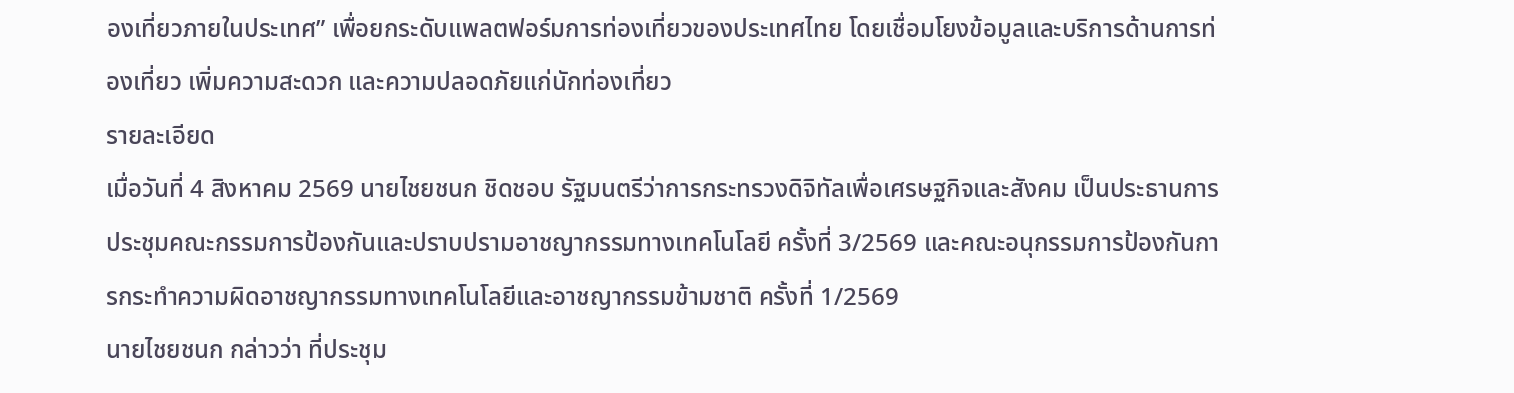องเที่ยวภายในประเทศ” เพื่อยกระดับแพลตฟอร์มการท่องเที่ยวของประเทศไทย โดยเชื่อมโยงข้อมูลและบริการด้านการท่องเที่ยว เพิ่มความสะดวก และความปลอดภัยแก่นักท่องเที่ยว
รายละเอียด
เมื่อวันที่ 4 สิงหาคม 2569 นายไชยชนก ชิดชอบ รัฐมนตรีว่าการกระทรวงดิจิทัลเพื่อเศรษฐกิจและสังคม เป็นประธานการประชุมคณะกรรมการป้องกันและปราบปรามอาชญากรรมทางเทคโนโลยี ครั้งที่ 3/2569 และคณะอนุกรรมการป้องกันการกระทำความผิดอาชญากรรมทางเทคโนโลยีและอาชญากรรมข้ามชาติ ครั้งที่ 1/2569
นายไชยชนก กล่าวว่า ที่ประชุม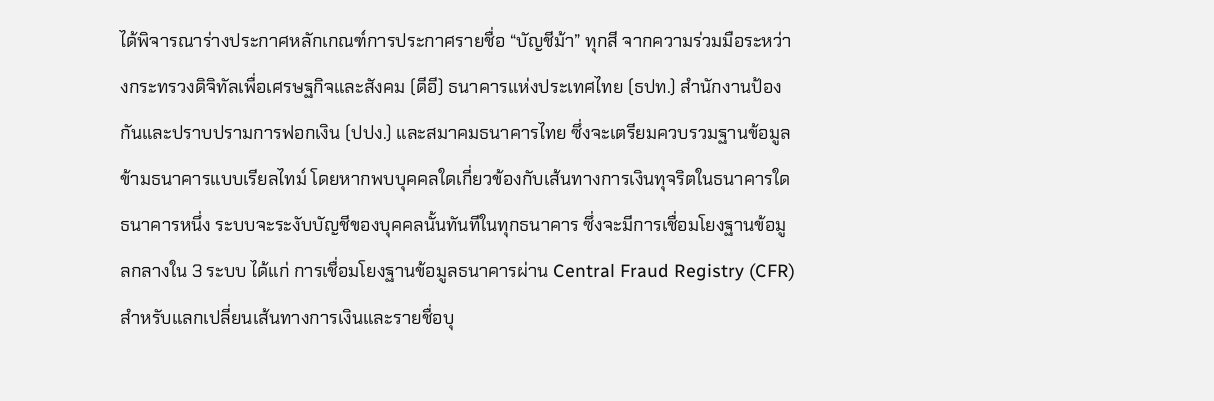ได้พิจารณาร่างประกาศหลักเกณฑ์การประกาศรายชื่อ “บัญชีม้า” ทุกสี จากความร่วมมือระหว่างกระทรวงดิจิทัลเพื่อเศรษฐกิจและสังคม (ดีอี) ธนาคารแห่งประเทศไทย (ธปท.) สำนักงานป้องกันและปราบปรามการฟอกเงิน (ปปง.) และสมาคมธนาคารไทย ซึ่งจะเตรียมควบรวมฐานข้อมูลข้ามธนาคารแบบเรียลไทม์ โดยหากพบบุคคลใดเกี่ยวข้องกับเส้นทางการเงินทุจริตในธนาคารใดธนาคารหนึ่ง ระบบจะระงับบัญชีของบุคคลนั้นทันทีในทุกธนาคาร ซึ่งจะมีการเชื่อมโยงฐานข้อมูลกลางใน 3 ระบบ ได้แก่ การเชื่อมโยงฐานข้อมูลธนาคารผ่าน Central Fraud Registry (CFR) สำหรับแลกเปลี่ยนเส้นทางการเงินและรายชื่อบุ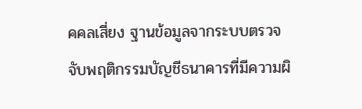คคลเสี่ยง ฐานข้อมูลจากระบบตรวจจับพฤติกรรมบัญชีธนาคารที่มีความผิ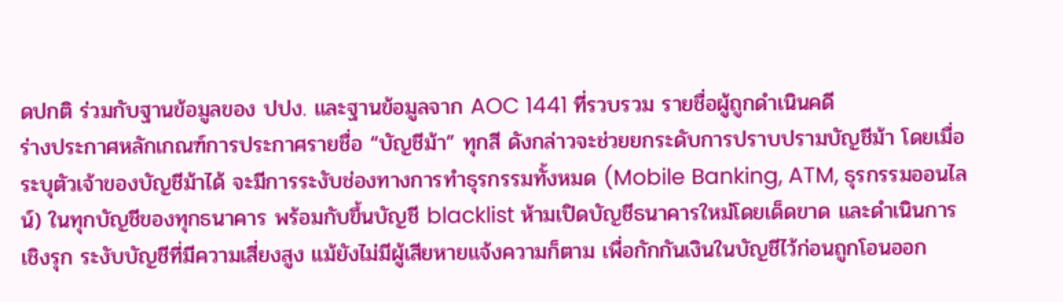ดปกติ ร่วมกับฐานข้อมูลของ ปปง. และฐานข้อมูลจาก AOC 1441 ที่รวบรวม รายชื่อผู้ถูกดำเนินคดี
ร่างประกาศหลักเกณฑ์การประกาศรายชื่อ “บัญชีม้า” ทุกสี ดังกล่าวจะช่วยยกระดับการปราบปรามบัญชีม้า โดยเมื่อระบุตัวเจ้าของบัญชีม้าได้ จะมีการระงับช่องทางการทำธุรกรรมทั้งหมด (Mobile Banking, ATM, ธุรกรรมออนไลน์) ในทุกบัญชีของทุกธนาคาร พร้อมกับขึ้นบัญชี blacklist ห้ามเปิดบัญชีธนาคารใหม่โดยเด็ดขาด และดำเนินการเชิงรุก ระงับบัญชีที่มีความเสี่ยงสูง แม้ยังไม่มีผู้เสียหายแจ้งความก็ตาม เพื่อกักกันเงินในบัญชีไว้ก่อนถูกโอนออก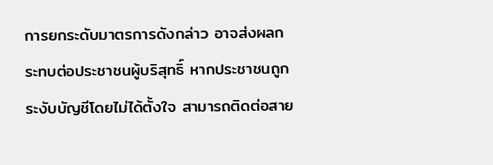การยกระดับมาตรการดังกล่าว อาจส่งผลกระทบต่อประชาชนผู้บริสุทธิ์ หากประชาชนถูกระงับบัญชีโดยไม่ได้ตั้งใจ สามารถติดต่อสาย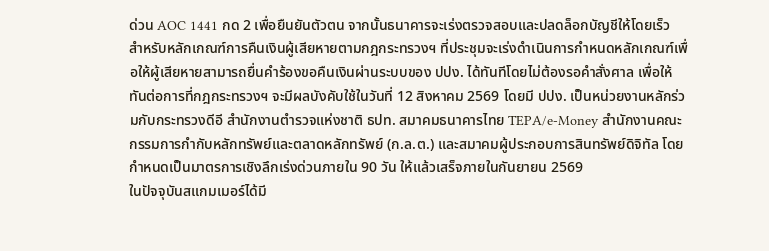ด่วน AOC 1441 กด 2 เพื่อยืนยันตัวตน จากนั้นธนาคารจะเร่งตรวจสอบและปลดล็อกบัญชีให้โดยเร็ว
สำหรับหลักเกณฑ์การคืนเงินผู้เสียหายตามกฎกระทรวงฯ ที่ประชุมจะเร่งดำเนินการกำหนดหลักเกณฑ์เพื่อให้ผู้เสียหายสามารถยื่นคำร้องขอคืนเงินผ่านระบบของ ปปง. ได้ทันทีโดยไม่ต้องรอคำสั่งศาล เพื่อให้ทันต่อการที่กฎกระทรวงฯ จะมีผลบังคับใช้ในวันที่ 12 สิงหาคม 2569 โดยมี ปปง. เป็นหน่วยงานหลักร่วมกับกระทรวงดีอี สำนักงานตำรวจแห่งชาติ ธปท. สมาคมธนาคารไทย TEPA/e-Money สำนักงานคณะกรรมการกำกับหลักทรัพย์และตลาดหลักทรัพย์ (ก.ล.ต.) และสมาคมผู้ประกอบการสินทรัพย์ดิจิทัล โดยกำหนดเป็นมาตรการเชิงลึกเร่งด่วนภายใน 90 วัน ให้แล้วเสร็จภายในกันยายน 2569
ในปัจจุบันสแกมเมอร์ได้มี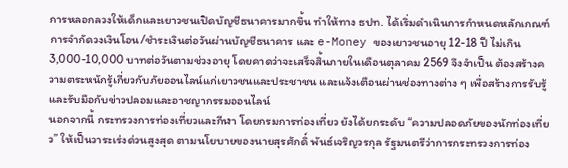การหลอกลวงให้เด็กและเยาวชนเปิดบัญชีธนาคารมากขึ้น ทำให้ทาง ธปท. ได้เริ่มดำเนินการกำหนดหลักเกณฑ์การจำกัดวงเงินโอน/ชำระเงินต่อวันผ่านบัญชีธนาคาร และ e-Money ของเยาวชนอายุ 12-18 ปี ไม่เกิน 3,000-10,000 บาทต่อวันตามช่วงอายุ โดยคาดว่าจะเสร็จสิ้นภายในเดือนตุลาคม 2569 จึงจำเป็น ต้องสร้างความตระหนักรู้เกี่ยวกับภัยออนไลน์แก่เยาวชนและประชาชน และแจ้งเตือนผ่านช่องทางต่าง ๆ เพื่อสร้างการรับรู้และรับมือกับข่าวปลอมและอาชญากรรมออนไลน์
นอกจากนี้ กระทรวงการท่องเที่ยวและกีฬา โดยกรมการท่องเที่ยว ยังได้ยกระดับ “ความปลอดภัยของนักท่องเที่ยว” ให้เป็นวาระเร่งด่วนสูงสุด ตามนโยบายของนายสุรศักดิ์ พันธ์เจริญวรกุล รัฐมนตรีว่าการกระทรวงการท่อง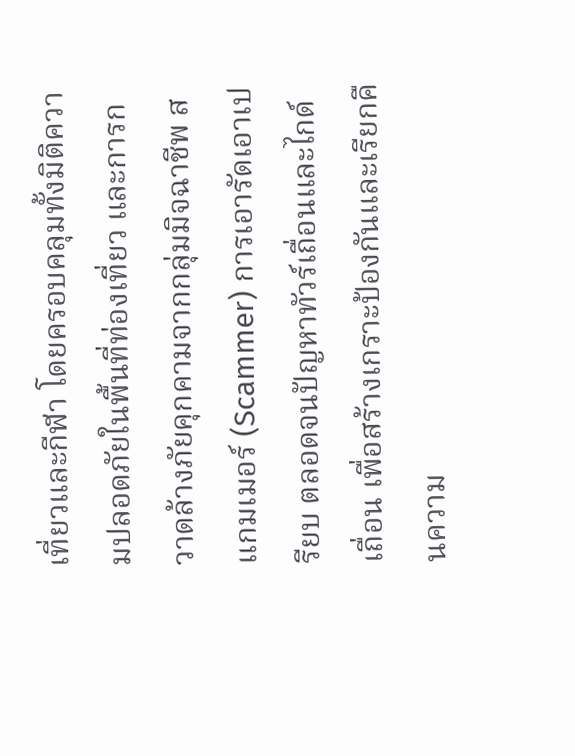เที่ยวและกีฬา โดยครอบคลุมทั้งมิติความปลอดภัยในพื้นที่ท่องเที่ยว และการกวาดล้างภัยคุกคามจากกลุ่มมิจฉาชีพ สแกมเมอร์ (Scammer) การเอารัดเอาเปรียบ ตลอดจนปัญหาทัวร์เถื่อนและไกด์เถื่อน เพื่อสร้างเกราะป้องกันและเรียกคืนความ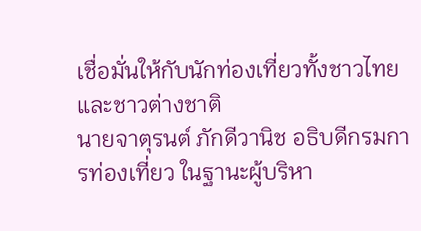เชื่อมั่นให้กับนักท่องเที่ยวทั้งชาวไทยและชาวต่างชาติ
นายจาตุรนต์ ภักดีวานิช อธิบดีกรมการท่องเที่ยว ในฐานะผู้บริหา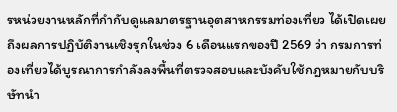รหน่วยงานหลักที่กำกับดูแลมาตรฐานอุตสาหกรรมท่องเที่ยว ได้เปิดเผยถึงผลการปฏิบัติงานเชิงรุกในช่วง 6 เดือนแรกของปี 2569 ว่า กรมการท่องเที่ยวได้บูรณาการกำลังลงพื้นที่ตรวจสอบและบังคับใช้กฎหมายกับบริษัทนำ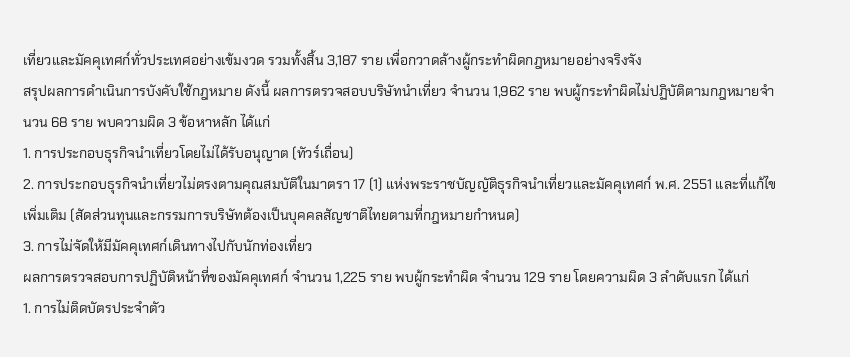เที่ยวและมัคคุเทศก์ทั่วประเทศอย่างเข้มงวด รวมทั้งสิ้น 3,187 ราย เพื่อกวาดล้างผู้กระทำผิดกฎหมายอย่างจริงจัง
สรุปผลการดำเนินการบังคับใช้กฎหมาย ดังนี้ ผลการตรวจสอบบริษัทนำเที่ยว จำนวน 1,962 ราย พบผู้กระทำผิดไม่ปฏิบัติตามกฎหมายจำนวน 68 ราย พบความผิด 3 ข้อหาหลัก ได้แก่
1. การประกอบธุรกิจนำเที่ยวโดยไม่ได้รับอนุญาต (ทัวร์เถื่อน)
2. การประกอบธุรกิจนำเที่ยวไม่ตรงตามคุณสมบัติในมาตรา 17 (1) แห่งพระราชบัญญัติธุรกิจนำเที่ยวและมัคคุเทศก์ พ.ศ. 2551 และที่แก้ไขเพิ่มเติม (สัดส่วนทุนและกรรมการบริษัทต้องเป็นบุคคลสัญชาติไทยตามที่กฎหมายกำหนด)
3. การไม่จัดให้มีมัคคุเทศก์เดินทางไปกับนักท่องเที่ยว
ผลการตรวจสอบการปฏิบัติหน้าที่ของมัคคุเทศก์ จำนวน 1,225 ราย พบผู้กระทำผิด จำนวน 129 ราย โดยความผิด 3 ลำดับแรก ได้แก่
1. การไม่ติดบัตรประจำตัว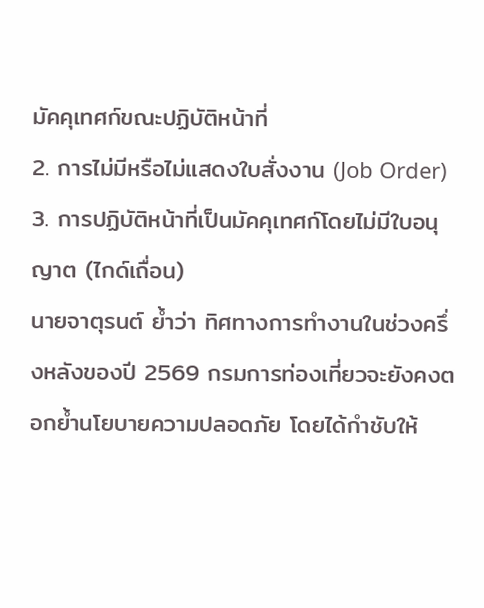มัคคุเทศก์ขณะปฏิบัติหน้าที่
2. การไม่มีหรือไม่แสดงใบสั่งงาน (Job Order)
3. การปฏิบัติหน้าที่เป็นมัคคุเทศก์โดยไม่มีใบอนุญาต (ไกด์เถื่อน)
นายจาตุรนต์ ย้ำว่า ทิศทางการทำงานในช่วงครึ่งหลังของปี 2569 กรมการท่องเที่ยวจะยังคงตอกย้ำนโยบายความปลอดภัย โดยได้กำชับให้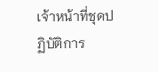เจ้าหน้าที่ชุดปฏิบัติการ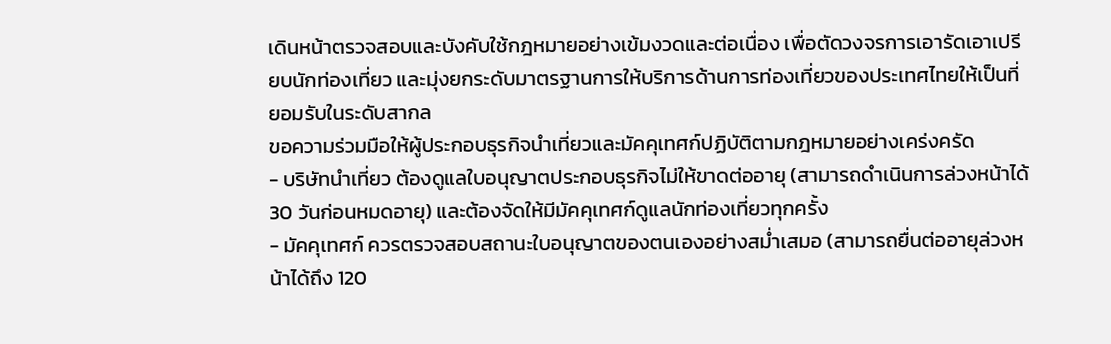เดินหน้าตรวจสอบและบังคับใช้กฎหมายอย่างเข้มงวดและต่อเนื่อง เพื่อตัดวงจรการเอารัดเอาเปรียบนักท่องเที่ยว และมุ่งยกระดับมาตรฐานการให้บริการด้านการท่องเที่ยวของประเทศไทยให้เป็นที่ยอมรับในระดับสากล
ขอความร่วมมือให้ผู้ประกอบธุรกิจนำเที่ยวและมัคคุเทศก์ปฏิบัติตามกฎหมายอย่างเคร่งครัด
- บริษัทนำเที่ยว ต้องดูแลใบอนุญาตประกอบธุรกิจไม่ให้ขาดต่ออายุ (สามารถดำเนินการล่วงหน้าได้ 30 วันก่อนหมดอายุ) และต้องจัดให้มีมัคคุเทศก์ดูแลนักท่องเที่ยวทุกครั้ง
- มัคคุเทศก์ ควรตรวจสอบสถานะใบอนุญาตของตนเองอย่างสม่ำเสมอ (สามารถยื่นต่ออายุล่วงหน้าได้ถึง 120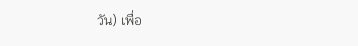วัน) เพื่อ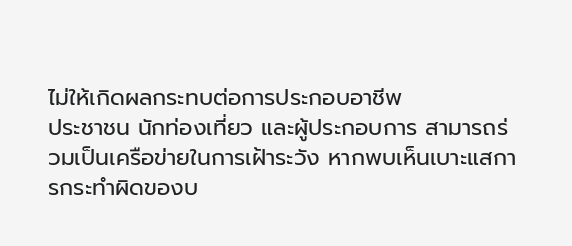ไม่ให้เกิดผลกระทบต่อการประกอบอาชีพ
ประชาชน นักท่องเที่ยว และผู้ประกอบการ สามารถร่วมเป็นเครือข่ายในการเฝ้าระวัง หากพบเห็นเบาะแสการกระทำผิดของบ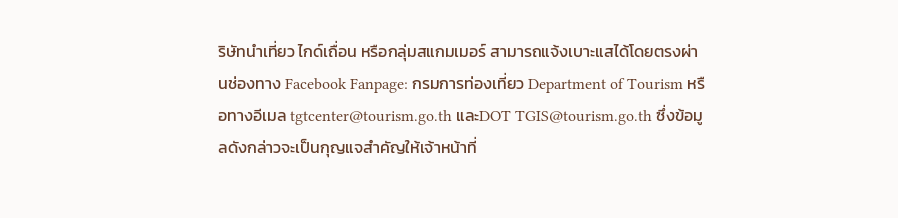ริษัทนำเที่ยว ไกด์เถื่อน หรือกลุ่มสแกมเมอร์ สามารถแจ้งเบาะแสได้โดยตรงผ่านช่องทาง Facebook Fanpage: กรมการท่องเที่ยว Department of Tourism หรือทางอีเมล tgtcenter@tourism.go.th และDOT TGIS@tourism.go.th ซึ่งข้อมูลดังกล่าวจะเป็นกุญแจสำคัญให้เจ้าหน้าที่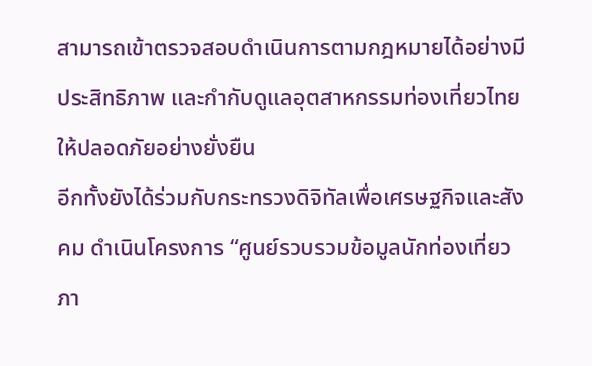สามารถเข้าตรวจสอบดำเนินการตามกฎหมายได้อย่างมีประสิทธิภาพ และกำกับดูแลอุตสาหกรรมท่องเที่ยวไทยให้ปลอดภัยอย่างยั่งยืน
อีกทั้งยังได้ร่วมกับกระทรวงดิจิทัลเพื่อเศรษฐกิจและสังคม ดำเนินโครงการ “ศูนย์รวบรวมข้อมูลนักท่องเที่ยว ภา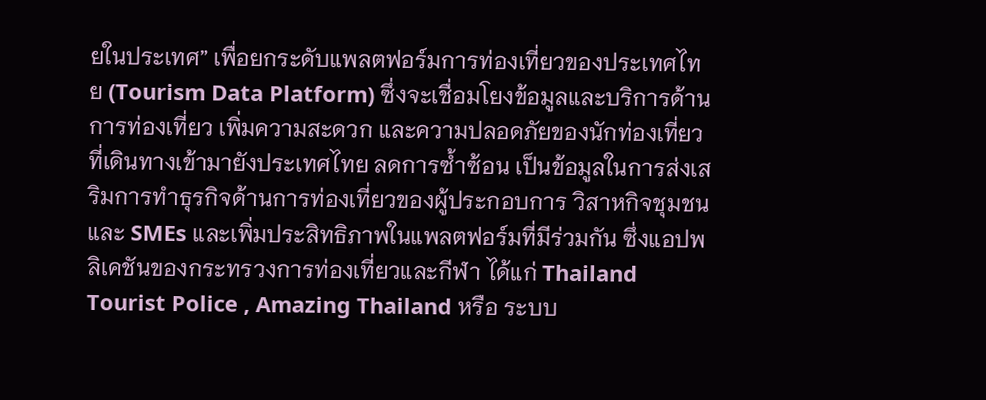ยในประเทศ” เพื่อยกระดับแพลตฟอร์มการท่องเที่ยวของประเทศไทย (Tourism Data Platform) ซึ่งจะเชื่อมโยงข้อมูลและบริการด้านการท่องเที่ยว เพิ่มความสะดวก และความปลอดภัยของนักท่องเที่ยวที่เดินทางเข้ามายังประเทศไทย ลดการซ้ำซ้อน เป็นข้อมูลในการส่งเสริมการทำธุรกิจด้านการท่องเที่ยวของผู้ประกอบการ วิสาหกิจชุมชน และ SMEs และเพิ่มประสิทธิภาพในแพลตฟอร์มที่มีร่วมกัน ซึ่งแอปพลิเคชันของกระทรวงการท่องเที่ยวและกีฬา ได้แก่ Thailand Tourist Police , Amazing Thailand หรือ ระบบ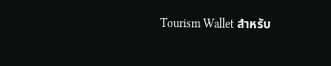Tourism Wallet สำหรับ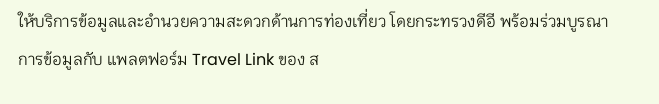ให้บริการข้อมูลและอำนวยความสะดวกด้านการท่องเที่ยว โดยกระทรวงดีอี พร้อมร่วมบูรณาการข้อมูลกับ แพลตฟอร์ม Travel Link ของ ส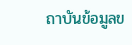ถาบันข้อมูลข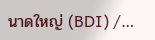นาดใหญ่ (BDI) /…